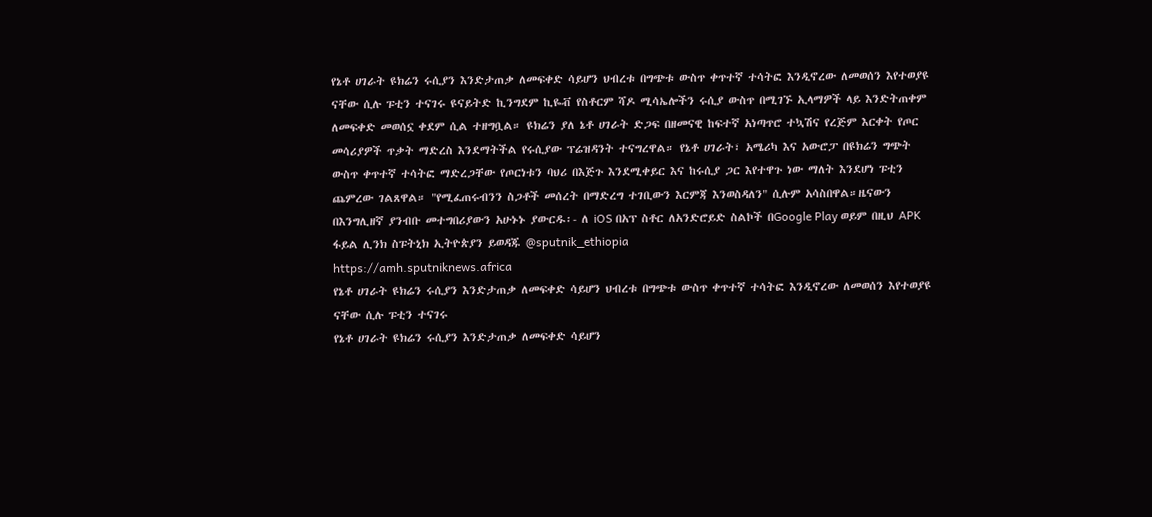የኔቶ ሀገራት ዩክሬን ሩሲያን እንድታጠቃ ለመፍቀድ ሳይሆን ህብረቱ በግጭቱ ውስጥ ቀጥተኛ ተሳትፎ እንዲኖረው ለመወሰን እየተወያዩ ናቸው ሲሉ ፑቲን ተናገሩ ዩናይትድ ኪንግደም ኪዬቭ የስቶርም ሻዶ ሚሳኤሎችን ሩሲያ ውስጥ በሚገኙ ኢላማዎች ላይ እንድትጠቀም ለመፍቀድ መወሰኗ ቀደም ሲል ተዘግቧል። ዩክሬን ያለ ኔቶ ሀገራት ድጋፍ በዘመናዊ ከፍተኛ አነጣጥሮ ተኳሽና የረጅም እርቀት የጦር መሳሪያዎች ጥቃት ማድረስ እንደማትችል የሩሲያው ፕሬዝዳንት ተናግረዋል። የኔቶ ሀገራት፣ አሜሪካ እና አውሮፓ በዩክሬን ግጭት ውስጥ ቀጥተኛ ተሳትፎ ማድረጋቸው የጦርነቱን ባህሪ በእጅጉ እንደሚቀይር እና ከሩሲያ ጋር እየተዋጉ ነው ማለት እንደሆነ ፑቲን ጨምረው ገልጸዋል። "የሚፈጠሩብንን ስጋቶች መሰረት በማድረግ ተገቢውን እርምጃ እንወስዳለን" ሲሉም አሳስበዋል።ዜናውን በእንግሊዘኛ ያንብቡ መተግበሪያውን አሁኑኑ ያውርዱ፡- ለ iOS በአፕ ስቶር ለአንድሮይድ ስልኮች በGoogle Play ወይም በዚህ APK ፋይል ሊንክ ስፑትኒክ ኢትዮጵያን ይወዳጁ @sputnik_ethiopia
https://amh.sputniknews.africa
የኔቶ ሀገራት ዩክሬን ሩሲያን እንድታጠቃ ለመፍቀድ ሳይሆን ህብረቱ በግጭቱ ውስጥ ቀጥተኛ ተሳትፎ እንዲኖረው ለመወሰን እየተወያዩ ናቸው ሲሉ ፑቲን ተናገሩ
የኔቶ ሀገራት ዩክሬን ሩሲያን እንድታጠቃ ለመፍቀድ ሳይሆን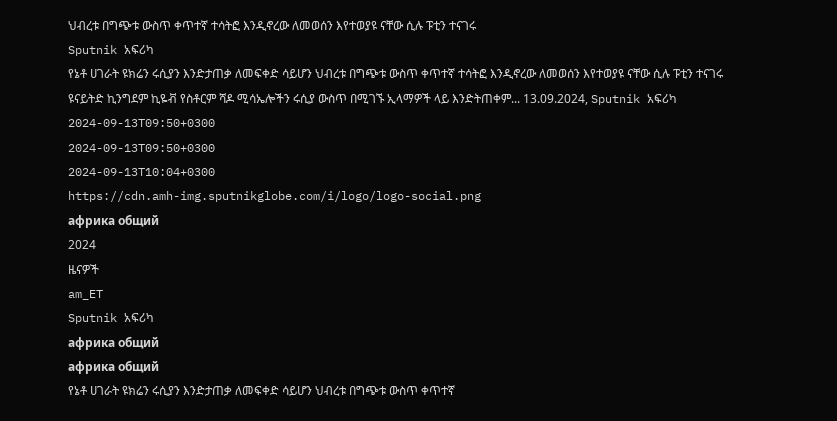ህብረቱ በግጭቱ ውስጥ ቀጥተኛ ተሳትፎ እንዲኖረው ለመወሰን እየተወያዩ ናቸው ሲሉ ፑቲን ተናገሩ
Sputnik አፍሪካ
የኔቶ ሀገራት ዩክሬን ሩሲያን እንድታጠቃ ለመፍቀድ ሳይሆን ህብረቱ በግጭቱ ውስጥ ቀጥተኛ ተሳትፎ እንዲኖረው ለመወሰን እየተወያዩ ናቸው ሲሉ ፑቲን ተናገሩ ዩናይትድ ኪንግደም ኪዬቭ የስቶርም ሻዶ ሚሳኤሎችን ሩሲያ ውስጥ በሚገኙ ኢላማዎች ላይ እንድትጠቀም... 13.09.2024, Sputnik አፍሪካ
2024-09-13T09:50+0300
2024-09-13T09:50+0300
2024-09-13T10:04+0300
https://cdn.amh-img.sputnikglobe.com/i/logo/logo-social.png
африка общий
2024
ዜናዎች
am_ET
Sputnik አፍሪካ
африка общий
африка общий
የኔቶ ሀገራት ዩክሬን ሩሲያን እንድታጠቃ ለመፍቀድ ሳይሆን ህብረቱ በግጭቱ ውስጥ ቀጥተኛ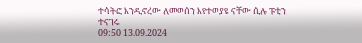ተሳትፎ እንዲኖረው ለመወሰን እየተወያዩ ናቸው ሲሉ ፑቲን ተናገሩ
09:50 13.09.2024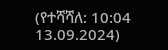(የተሻሻለ: 10:04 13.09.2024)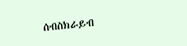ሰብስክራይብ